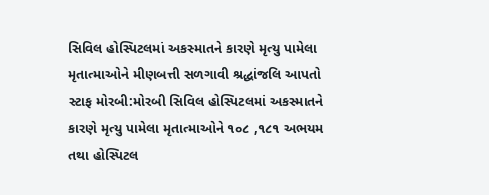સિવિલ હોસ્પિટલમાં અકસ્માતને કારણે મૃત્યુ પામેલા મૃતાત્માઓને મીણબત્તી સળગાવી શ્રદ્ધાંજલિ આપતો સ્ટાફ મોરબી:મોરબી સિવિલ હોસ્પિટલમાં અકસ્માતને કારણે મૃત્યુ પામેલા મૃતાત્માઓને ૧૦૮ ,૧૮૧ અભયમ તથા હોસ્પિટલ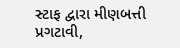સ્ટાફ દ્વારા મીણબત્તી પ્રગટાવી,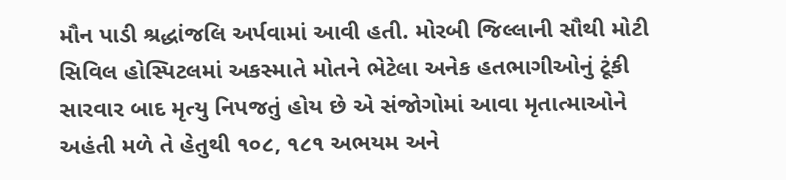મૌન પાડી શ્રદ્ધાંજલિ અર્પવામાં આવી હતી. મોરબી જિલ્લાની સૌથી મોટી સિવિલ હોસ્પિટલમાં અકસ્માતે મોતને ભેટેલા અનેક હતભાગીઓનું ટૂંકી સારવાર બાદ મૃત્યુ નિપજતું હોય છે એ સંજોગોમાં આવા મૃતાત્માઓને અહંતી મળે તે હેતુથી ૧૦૮, ૧૮૧ અભયમ અને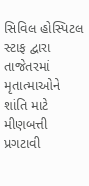સિવિલ હોસ્પિટલ સ્ટાફ દ્વારા તાજેતરમાં મૃતાત્માઓને શાંતિ માટે મીણબત્તી પ્રગટાવી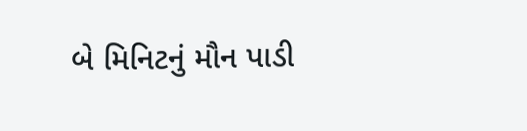બે મિનિટનું મૌન પાડી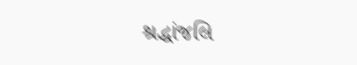શ્રદ્ધાંજલિ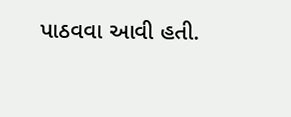પાઠવવા આવી હતી.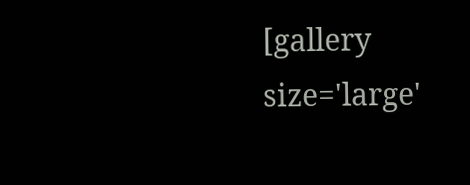[gallery size='large'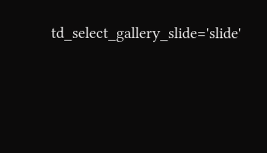td_select_gallery_slide='slide'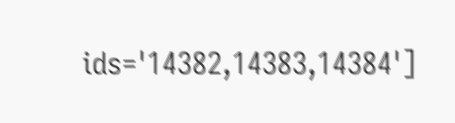ids='14382,14383,14384']